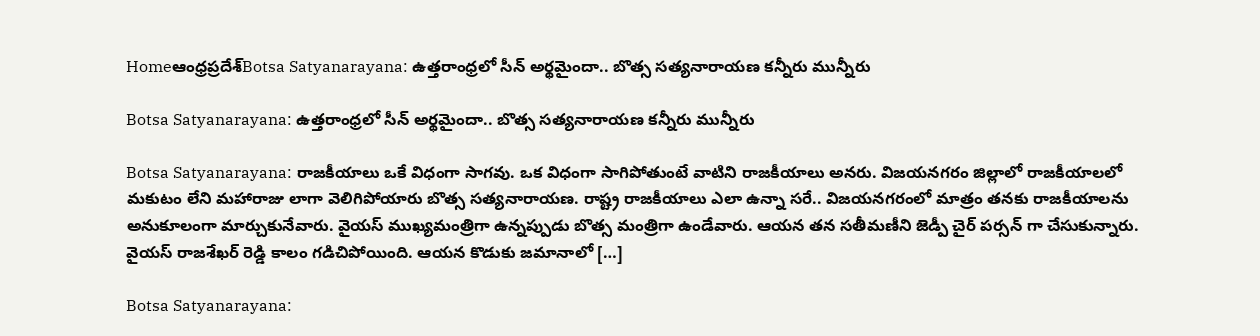Homeఆంధ్రప్రదేశ్‌Botsa Satyanarayana: ఉత్తరాంధ్రలో సీన్ అర్థమైందా.. బొత్స సత్యనారాయణ కన్నీరు మున్నీరు

Botsa Satyanarayana: ఉత్తరాంధ్రలో సీన్ అర్థమైందా.. బొత్స సత్యనారాయణ కన్నీరు మున్నీరు

Botsa Satyanarayana: రాజకీయాలు ఒకే విధంగా సాగవు. ఒక విధంగా సాగిపోతుంటే వాటిని రాజకీయాలు అనరు. విజయనగరం జిల్లాలో రాజకీయాలలో మకుటం లేని మహారాజు లాగా వెలిగిపోయారు బొత్స సత్యనారాయణ. రాష్ట్ర రాజకీయాలు ఎలా ఉన్నా సరే.. విజయనగరంలో మాత్రం తనకు రాజకీయాలను అనుకూలంగా మార్చుకునేవారు. వైయస్ ముఖ్యమంత్రిగా ఉన్నప్పుడు బొత్స మంత్రిగా ఉండేవారు. ఆయన తన సతీమణీని జెడ్పీ చైర్ పర్సన్ గా చేసుకున్నారు. వైయస్ రాజశేఖర్ రెడ్డి కాలం గడిచిపోయింది. ఆయన కొడుకు జమానాలో […]

Botsa Satyanarayana: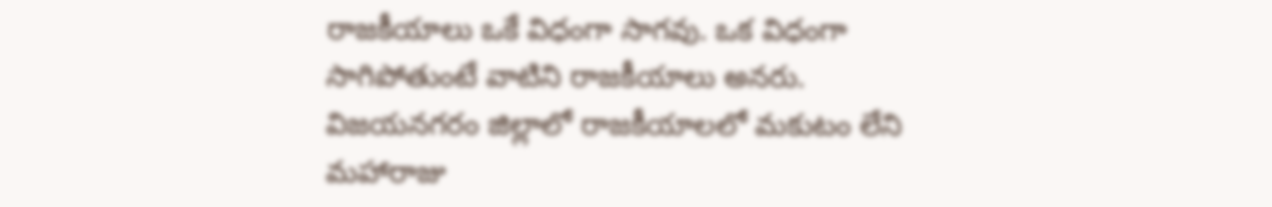రాజకీయాలు ఒకే విధంగా సాగవు. ఒక విధంగా సాగిపోతుంటే వాటిని రాజకీయాలు అనరు. విజయనగరం జిల్లాలో రాజకీయాలలో మకుటం లేని మహారాజు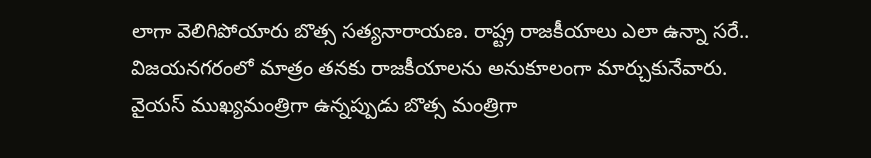లాగా వెలిగిపోయారు బొత్స సత్యనారాయణ. రాష్ట్ర రాజకీయాలు ఎలా ఉన్నా సరే.. విజయనగరంలో మాత్రం తనకు రాజకీయాలను అనుకూలంగా మార్చుకునేవారు. వైయస్ ముఖ్యమంత్రిగా ఉన్నప్పుడు బొత్స మంత్రిగా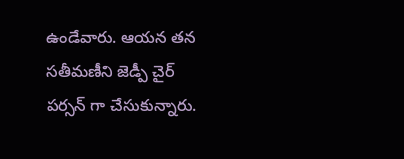ఉండేవారు. ఆయన తన సతీమణీని జెడ్పీ చైర్ పర్సన్ గా చేసుకున్నారు.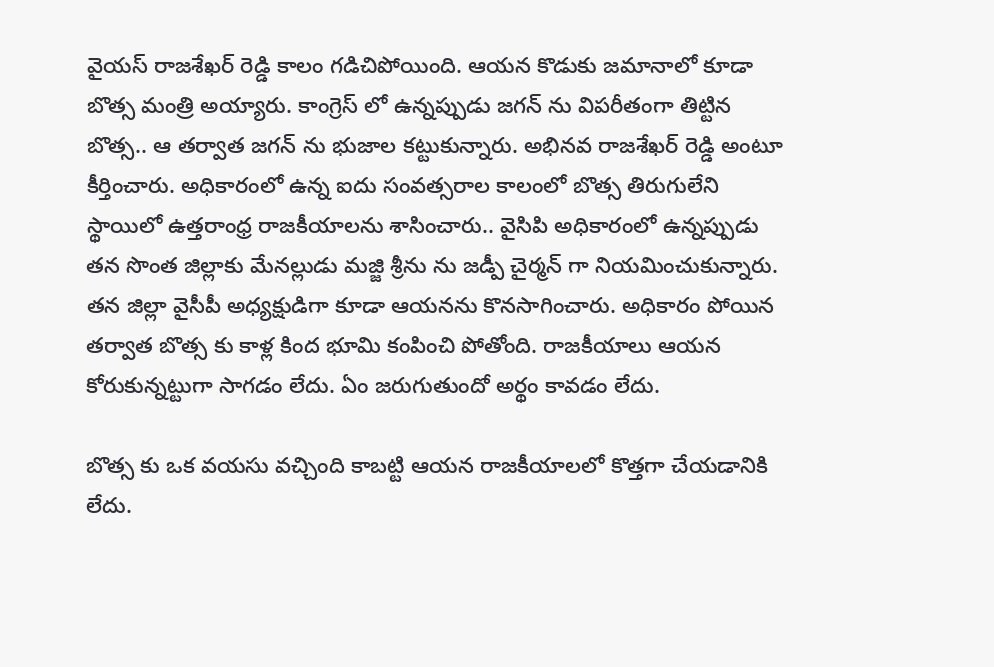వైయస్ రాజశేఖర్ రెడ్డి కాలం గడిచిపోయింది. ఆయన కొడుకు జమానాలో కూడా బొత్స మంత్రి అయ్యారు. కాంగ్రెస్ లో ఉన్నప్పుడు జగన్ ను విపరీతంగా తిట్టిన బొత్స.. ఆ తర్వాత జగన్ ను భుజాల కట్టుకున్నారు. అభినవ రాజశేఖర్ రెడ్డి అంటూ కీర్తించారు. అధికారంలో ఉన్న ఐదు సంవత్సరాల కాలంలో బొత్స తిరుగులేని స్థాయిలో ఉత్తరాంధ్ర రాజకీయాలను శాసించారు.. వైసిపి అధికారంలో ఉన్నప్పుడు తన సొంత జిల్లాకు మేనల్లుడు మజ్జి శ్రీను ను జడ్పీ చైర్మన్ గా నియమించుకున్నారు. తన జిల్లా వైసీపీ అధ్యక్షుడిగా కూడా ఆయనను కొనసాగించారు. అధికారం పోయిన తర్వాత బొత్స కు కాళ్ల కింద భూమి కంపించి పోతోంది. రాజకీయాలు ఆయన కోరుకున్నట్టుగా సాగడం లేదు. ఏం జరుగుతుందో అర్థం కావడం లేదు.

బొత్స కు ఒక వయసు వచ్చింది కాబట్టి ఆయన రాజకీయాలలో కొత్తగా చేయడానికి లేదు.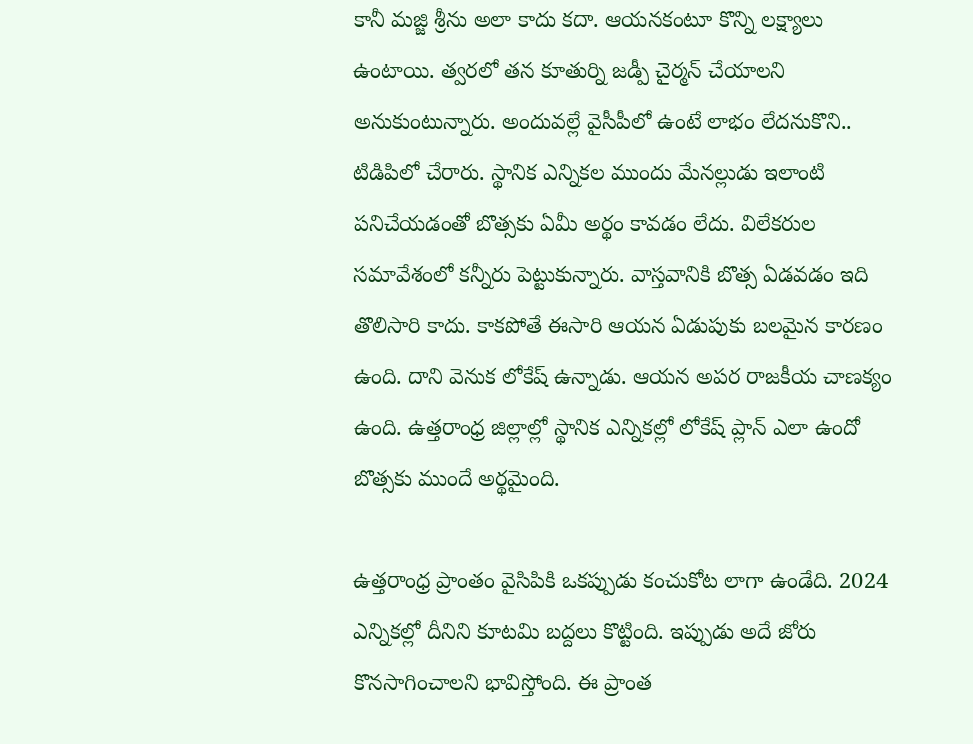కానీ మజ్జి శ్రీను అలా కాదు కదా. ఆయనకంటూ కొన్ని లక్ష్యాలు ఉంటాయి. త్వరలో తన కూతుర్ని జడ్పీ చైర్మన్ చేయాలని అనుకుంటున్నారు. అందువల్లే వైసీపీలో ఉంటే లాభం లేదనుకొని.. టిడిపిలో చేరారు. స్థానిక ఎన్నికల ముందు మేనల్లుడు ఇలాంటి పనిచేయడంతో బొత్సకు ఏమీ అర్థం కావడం లేదు. విలేకరుల సమావేశంలో కన్నీరు పెట్టుకున్నారు. వాస్తవానికి బొత్స ఏడవడం ఇది తొలిసారి కాదు. కాకపోతే ఈసారి ఆయన ఏడుపుకు బలమైన కారణం ఉంది. దాని వెనుక లోకేష్ ఉన్నాడు. ఆయన అపర రాజకీయ చాణక్యం ఉంది. ఉత్తరాంధ్ర జిల్లాల్లో స్థానిక ఎన్నికల్లో లోకేష్ ప్లాన్ ఎలా ఉందో బొత్సకు ముందే అర్థమైంది.

ఉత్తరాంధ్ర ప్రాంతం వైసిపికి ఒకప్పుడు కంచుకోట లాగా ఉండేది. 2024 ఎన్నికల్లో దీనిని కూటమి బద్దలు కొట్టింది. ఇప్పుడు అదే జోరు కొనసాగించాలని భావిస్తోంది. ఈ ప్రాంత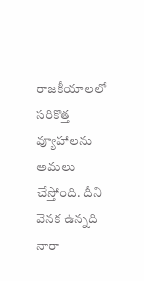రాజకీయాలలో సరికొత్త వ్యూహాలను అమలు చేస్తోంది. దీని వెనక ఉన్నది నారా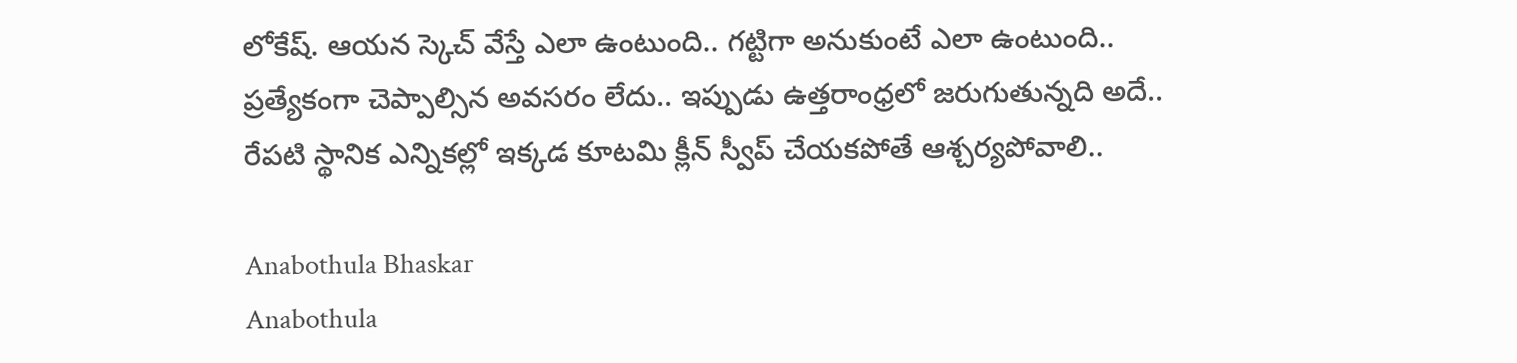లోకేష్. ఆయన స్కెచ్ వేస్తే ఎలా ఉంటుంది.. గట్టిగా అనుకుంటే ఎలా ఉంటుంది.. ప్రత్యేకంగా చెప్పాల్సిన అవసరం లేదు.. ఇప్పుడు ఉత్తరాంధ్రలో జరుగుతున్నది అదే.. రేపటి స్థానిక ఎన్నికల్లో ఇక్కడ కూటమి క్లీన్ స్వీప్ చేయకపోతే ఆశ్చర్యపోవాలి..

Anabothula Bhaskar
Anabothula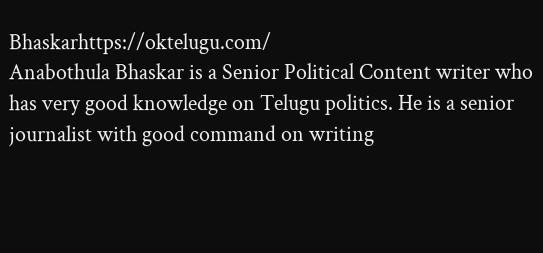Bhaskarhttps://oktelugu.com/
Anabothula Bhaskar is a Senior Political Content writer who has very good knowledge on Telugu politics. He is a senior journalist with good command on writing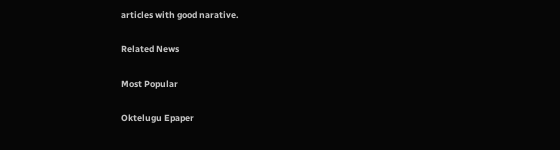articles with good narative.

Related News

Most Popular

Oktelugu Epaper